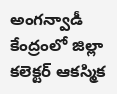అంగన్వాడీ కేంద్రంలో జిల్లా కలెక్టర్ ఆకస్మిక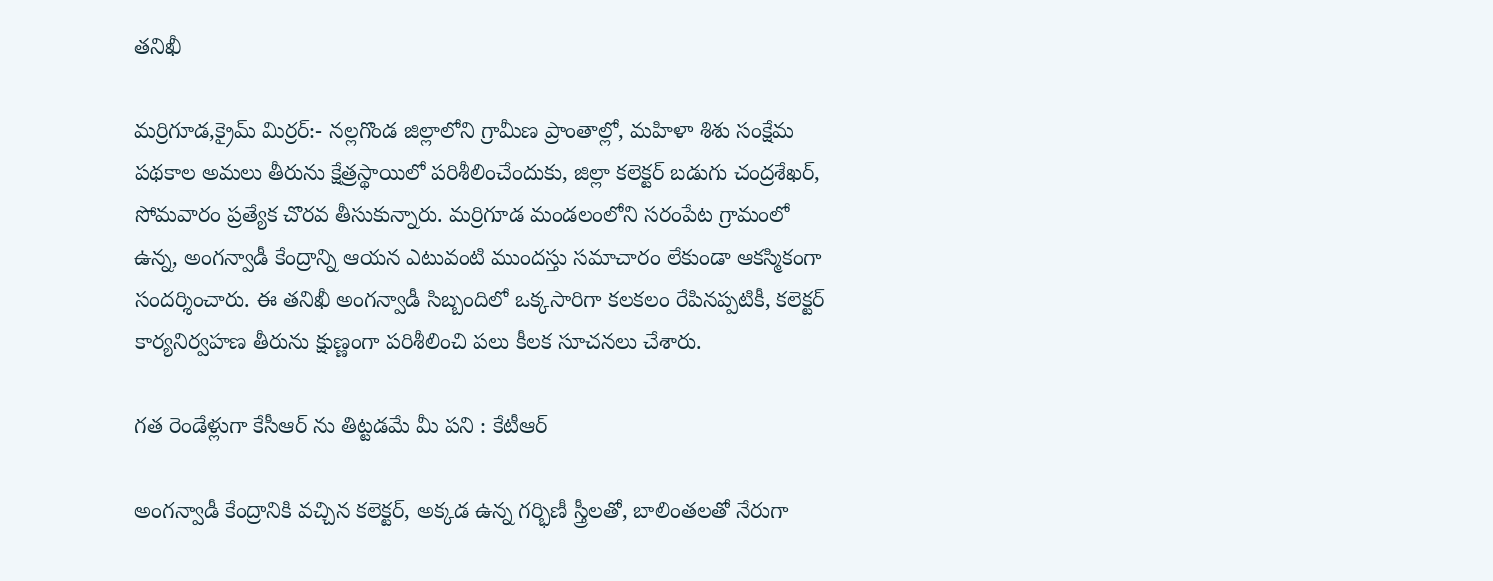తనిఖీ

మర్రిగూడ,క్రైమ్ మిర్రర్:- నల్లగొండ జిల్లాలోని గ్రామీణ ప్రాంతాల్లో, మహిళా శిశు సంక్షేమ పథకాల అమలు తీరును క్షేత్రస్థాయిలో పరిశీలించేందుకు, జిల్లా కలెక్టర్ బడుగు చంద్రశేఖర్, సోమవారం ప్రత్యేక చొరవ తీసుకున్నారు. మర్రిగూడ మండలంలోని సరంపేట గ్రామంలో ఉన్న, అంగన్వాడీ కేంద్రాన్ని ఆయన ఎటువంటి ముందస్తు సమాచారం లేకుండా ఆకస్మికంగా సందర్శించారు. ఈ తనిఖీ అంగన్వాడీ సిబ్బందిలో ఒక్కసారిగా కలకలం రేపినప్పటికీ, కలెక్టర్ కార్యనిర్వహణ తీరును క్షుణ్ణంగా పరిశీలించి పలు కీలక సూచనలు చేశారు.

గత రెండేళ్లుగా కేసీఆర్ ను తిట్టడమే మీ పని : కేటీఆర్

అంగన్వాడీ కేంద్రానికి వచ్చిన కలెక్టర్, అక్కడ ఉన్న గర్భిణీ స్త్రీలతో, బాలింతలతో నేరుగా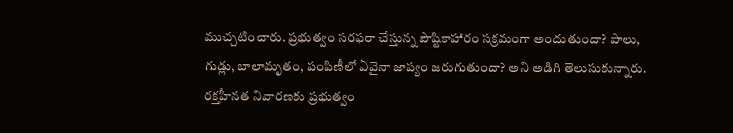ముచ్చటించారు. ప్రభుత్వం సరఫరా చేస్తున్న పౌష్టికాహారం సక్రమంగా అందుతుందా? పాలు, గుడ్లు, బాలామృతం, పంపిణీలో ఏవైనా జాప్యం జరుగుతుందా? అని అడిగి తెలుసుకున్నారు. రక్తహీనత నివారణకు ప్రభుత్వం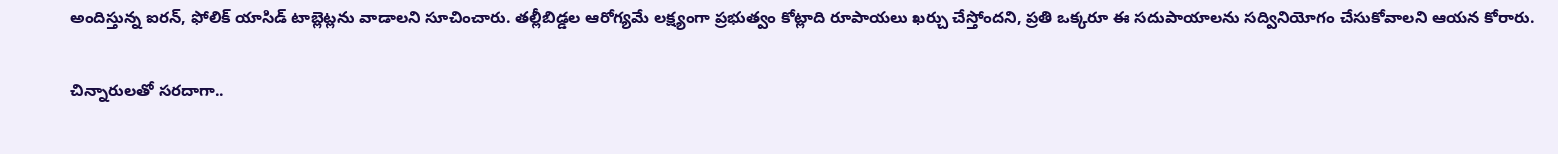అందిస్తున్న ఐరన్, ఫోలిక్ యాసిడ్ టాబ్లెట్లను వాడాలని సూచించారు. తల్లీబిడ్డల ఆరోగ్యమే లక్ష్యంగా ప్రభుత్వం కోట్లాది రూపాయలు ఖర్చు చేస్తోందని, ప్రతి ఒక్కరూ ఈ సదుపాయాలను సద్వినియోగం చేసుకోవాలని ఆయన కోరారు.

చిన్నారులతో సరదాగా..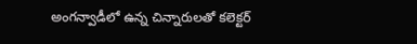అంగన్వాడీలో ఉన్న చిన్నారులతో కలెక్టర్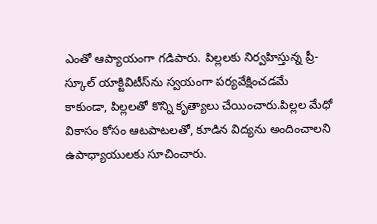ఎంతో ఆప్యాయంగా గడిపారు. పిల్లలకు నిర్వహిస్తున్న ప్రీ-స్కూల్ యాక్టివిటీస్‌ను స్వయంగా పర్యవేక్షించడమే కాకుండా, పిల్లలతో కొన్ని కృత్యాలు చేయించారు.పిల్లల మేధో వికాసం కోసం ఆటపాటలతో, కూడిన విద్యను అందించాలని ఉపాధ్యాయులకు సూచించారు.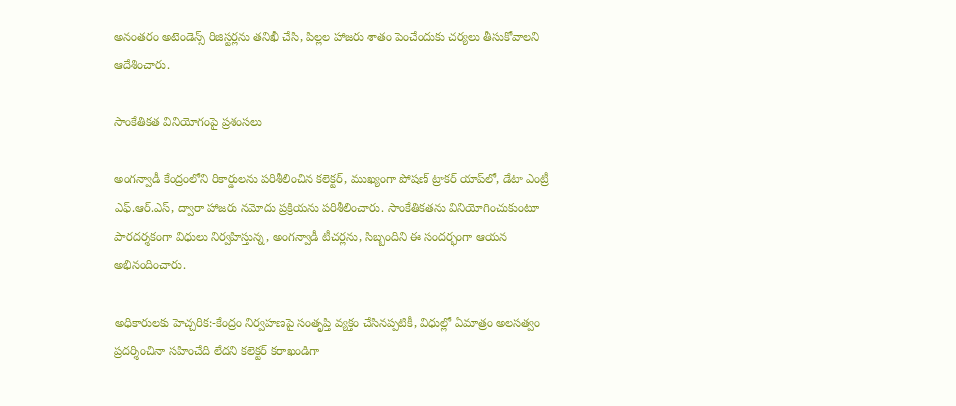అనంతరం అటెండెన్స్ రిజిస్టర్లను తనిఖీ చేసి, పిల్లల హాజరు శాతం పెంచేందుకు చర్యలు తీసుకోవాలని ఆదేశించారు.

సాంకేతికత వినియోగంపై ప్రశంసలు

అంగన్వాడీ కేంద్రంలోని రికార్డులను పరిశీలించిన కలెక్టర్, ముఖ్యంగా పోషణ్ ట్రాకర్ యాప్‌లో, డేటా ఎంట్రీ ఎఫ్.ఆర్.ఎస్, ద్వారా హాజరు నమోదు ప్రక్రియను పరిశీలించారు. సాంకేతికతను వినియోగించుకుంటూ పారదర్శకంగా విధులు నిర్వహిస్తున్న, అంగన్వాడీ టీచర్లను, సిబ్బందిని ఈ సందర్భంగా ఆయన అభినందించారు.

అధికారులకు హెచ్చరిక:-కేంద్రం నిర్వహణపై సంతృప్తి వ్యక్తం చేసినప్పటికీ, విధుల్లో ఏమాత్రం అలసత్వం ప్రదర్శించినా సహించేది లేదని కలెక్టర్ కరాఖండిగా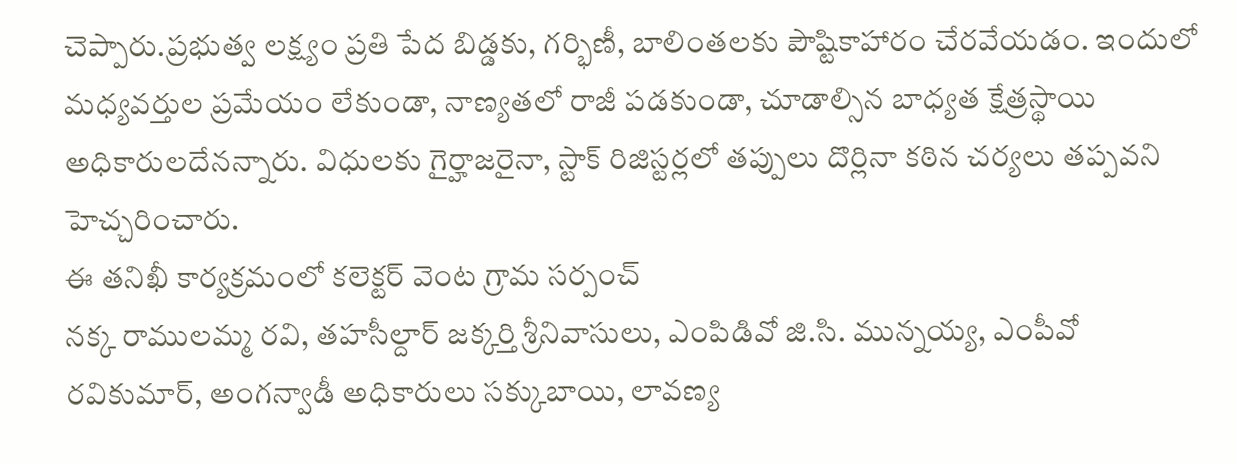చెప్పారు.ప్రభుత్వ లక్ష్యం ప్రతి పేద బిడ్డకు, గర్భిణీ, బాలింతలకు పౌష్టికాహారం చేరవేయడం. ఇందులో మధ్యవర్తుల ప్రమేయం లేకుండా, నాణ్యతలో రాజీ పడకుండా, చూడాల్సిన బాధ్యత క్షేత్రస్థాయి అధికారులదేనన్నారు. విధులకు గైర్హాజరైనా, స్టాక్ రిజిస్టర్లలో తప్పులు దొర్లినా కఠిన చర్యలు తప్పవని హెచ్చరించారు.
ఈ తనిఖీ కార్యక్రమంలో కలెక్టర్ వెంట గ్రామ సర్పంచ్
నక్క రాములమ్మ రవి, తహసీల్దార్ జక్కర్తి శ్రీనివాసులు, ఎంపిడివో జి.సి. మున్నయ్య, ఎంపీవో
రవికుమార్, అంగన్వాడీ అధికారులు సక్కుబాయి, లావణ్య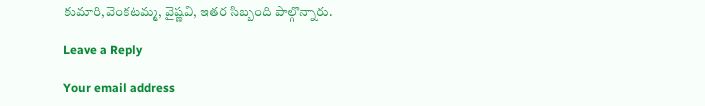కుమారి,వెంకటమ్మ, వైష్ణవి, ఇతర సిబ్బంది పాల్గొన్నారు.

Leave a Reply

Your email address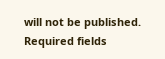will not be published. Required fields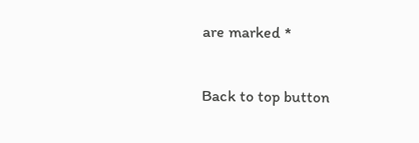are marked *

Back to top button